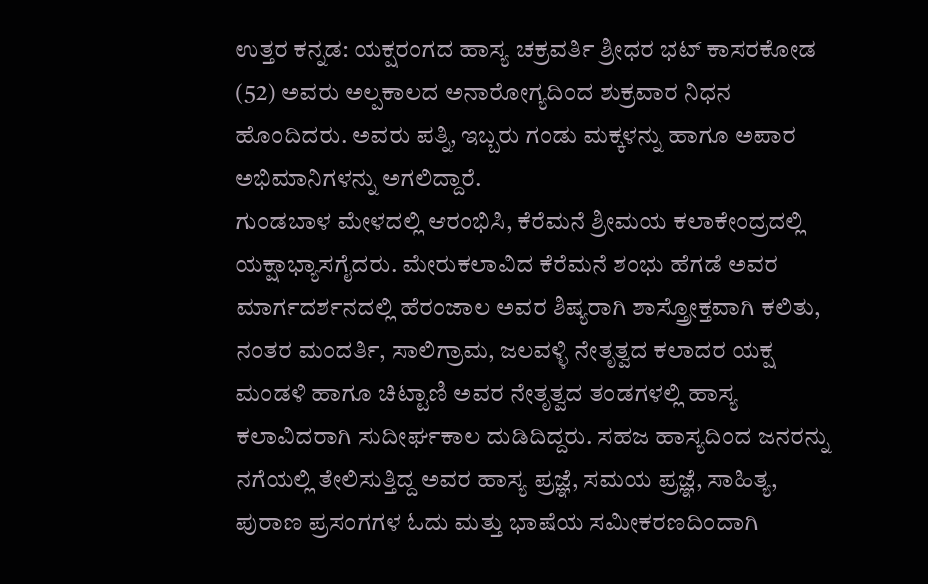ಉತ್ತರ ಕನ್ನಡ: ಯಕ್ಷರಂಗದ ಹಾಸ್ಯ ಚಕ್ರವರ್ತಿ ಶ್ರೀಧರ ಭಟ್ ಕಾಸರಕೋಡ (52) ಅವರು ಅಲ್ಪಕಾಲದ ಅನಾರೋಗ್ಯದಿಂದ ಶುಕ್ರವಾರ ನಿಧನ ಹೊಂದಿದರು. ಅವರು ಪತ್ನಿ, ಇಬ್ಬರು ಗಂಡು ಮಕ್ಕಳನ್ನು ಹಾಗೂ ಅಪಾರ ಅಭಿಮಾನಿಗಳನ್ನು ಅಗಲಿದ್ದಾರೆ.
ಗುಂಡಬಾಳ ಮೇಳದಲ್ಲಿ ಆರಂಭಿಸಿ, ಕೆರೆಮನೆ ಶ್ರೀಮಯ ಕಲಾಕೇಂದ್ರದಲ್ಲಿ ಯಕ್ಷಾಭ್ಯಾಸಗೈದರು. ಮೇರುಕಲಾವಿದ ಕೆರೆಮನೆ ಶಂಭು ಹೆಗಡೆ ಅವರ ಮಾರ್ಗದರ್ಶನದಲ್ಲಿ ಹೆರಂಜಾಲ ಅವರ ಶಿಷ್ಯರಾಗಿ ಶಾಸ್ತ್ರೋಕ್ತವಾಗಿ ಕಲಿತು, ನಂತರ ಮಂದರ್ತಿ, ಸಾಲಿಗ್ರಾಮ, ಜಲವಳ್ಳಿ ನೇತೃತ್ವದ ಕಲಾದರ ಯಕ್ಷ ಮಂಡಳಿ ಹಾಗೂ ಚಿಟ್ಟಾಣಿ ಅವರ ನೇತೃತ್ವದ ತಂಡಗಳಲ್ಲಿ ಹಾಸ್ಯ ಕಲಾವಿದರಾಗಿ ಸುದೀರ್ಘಕಾಲ ದುಡಿದಿದ್ದರು. ಸಹಜ ಹಾಸ್ಯದಿಂದ ಜನರನ್ನು ನಗೆಯಲ್ಲಿ ತೇಲಿಸುತ್ತಿದ್ದ ಅವರ ಹಾಸ್ಯ ಪ್ರಜ್ಞೆ, ಸಮಯ ಪ್ರಜ್ಞೆ, ಸಾಹಿತ್ಯ, ಪುರಾಣ ಪ್ರಸಂಗಗಳ ಓದು ಮತ್ತು ಭಾಷೆಯ ಸಮೀಕರಣದಿಂದಾಗಿ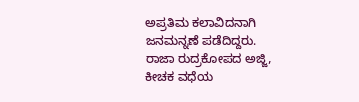ಅಪ್ರತಿಮ ಕಲಾವಿದನಾಗಿ ಜನಮನ್ನಣೆ ಪಡೆದಿದ್ದರು.
ರಾಜಾ ರುದ್ರಕೋಪದ ಅಜ್ಜಿ, ಕೀಚಕ ವಧೆಯ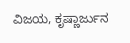ವಿಜಯ, ಕೃಷ್ಣಾರ್ಜುನ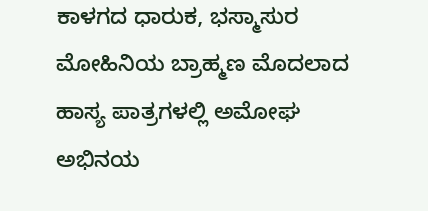ಕಾಳಗದ ಧಾರುಕ, ಭಸ್ಮಾಸುರ ಮೋಹಿನಿಯ ಬ್ರಾಹ್ಮಣ ಮೊದಲಾದ ಹಾಸ್ಯ ಪಾತ್ರಗಳಲ್ಲಿ ಅಮೋಘ ಅಭಿನಯ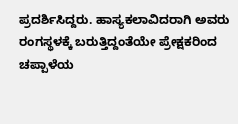ಪ್ರದರ್ಶಿಸಿದ್ದರು. ಹಾಸ್ಯಕಲಾವಿದರಾಗಿ ಅವರು ರಂಗಸ್ಥಳಕ್ಕೆ ಬರುತ್ತಿದ್ದಂತೆಯೇ ಪ್ರೇಕ್ಷಕರಿಂದ ಚಪ್ಪಾಳೆಯ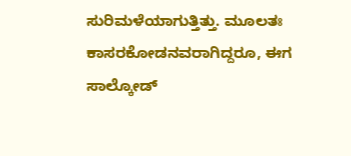ಸುರಿಮಳೆಯಾಗುತ್ತಿತ್ತು. ಮೂಲತಃ ಕಾಸರಕೋಡನವರಾಗಿದ್ದರೂ, ಈಗ ಸಾಲ್ಕೋಡ್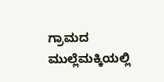ಗ್ರಾಮದ ಮುಲ್ಲೆಮಕ್ಕಿಯಲ್ಲಿ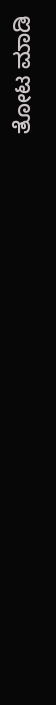ತೋಟ ಮಾಡಿ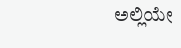ಅಲ್ಲಿಯೇ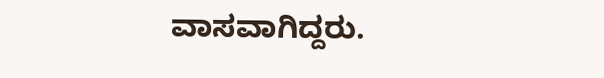ವಾಸವಾಗಿದ್ದರು.